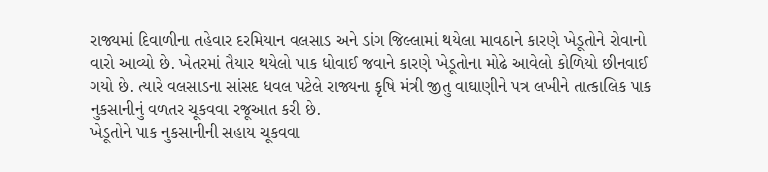રાજ્યમાં દિવાળીના તહેવાર દરમિયાન વલસાડ અને ડાંગ જિલ્લામાં થયેલા માવઠાને કારણે ખેડૂતોને રોવાનો વારો આવ્યો છે. ખેતરમાં તૈયાર થયેલો પાક ધોવાઈ જવાને કારણે ખેડૂતોના મોઢે આવેલો કોળિયો છીનવાઈ ગયો છે. ત્યારે વલસાડના સાંસદ ધવલ પટેલે રાજ્યના કૃષિ મંત્રી જીતુ વાઘાણીને પત્ર લખીને તાત્કાલિક પાક નુકસાનીનું વળતર ચૂકવવા રજૂઆત કરી છે.
ખેડૂતોને પાક નુકસાનીની સહાય ચૂકવવા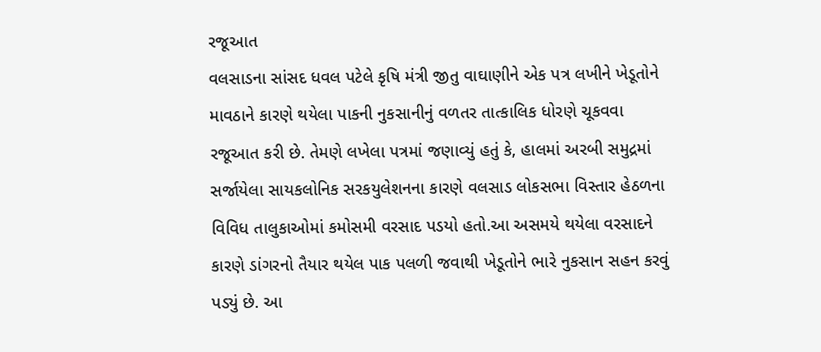રજૂઆત
વલસાડના સાંસદ ધવલ પટેલે કૃષિ મંત્રી જીતુ વાઘાણીને એક પત્ર લખીને ખેડૂતોને માવઠાને કારણે થયેલા પાકની નુકસાનીનું વળતર તાત્કાલિક ધોરણે ચૂકવવા રજૂઆત કરી છે. તેમણે લખેલા પત્રમાં જણાવ્યું હતું કે, હાલમાં અરબી સમુદ્રમાં સર્જાયેલા સાયકલોનિક સરકયુલેશનના કારણે વલસાડ લોકસભા વિસ્તાર હેઠળના વિવિધ તાલુકાઓમાં કમોસમી વરસાદ પડયો હતો.આ અસમયે થયેલા વરસાદને કારણે ડાંગરનો તૈયાર થયેલ પાક પલળી જવાથી ખેડૂતોને ભારે નુકસાન સહન કરવું પડ્યું છે. આ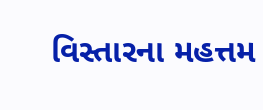વિસ્તારના મહત્તમ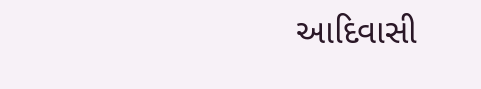આદિવાસી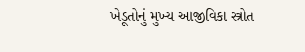ખેડૂતોનું મુખ્ય આજીવિકા સ્ત્રોત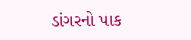ડાંગરનો પાક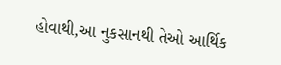હોવાથી,આ નુકસાનથી તેઓ આર્થિક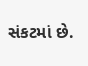સંકટમાં છે.